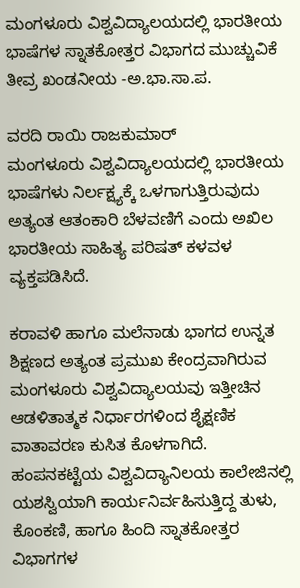ಮಂಗಳೂರು ವಿಶ್ವವಿದ್ಯಾಲಯದಲ್ಲಿ ಭಾರತೀಯ ಭಾಷೆಗಳ ಸ್ನಾತಕೋತ್ತರ ವಿಭಾಗದ ಮುಚ್ಚುವಿಕೆ ತೀವ್ರ ಖಂಡನೀಯ -ಅ.ಭಾ.ಸಾ.ಪ.

ವರದಿ ರಾಯಿ ರಾಜಕುಮಾರ್
ಮಂಗಳೂರು ವಿಶ್ವವಿದ್ಯಾಲಯದಲ್ಲಿ ಭಾರತೀಯ ಭಾಷೆಗಳು ನಿರ್ಲಕ್ಷ್ಯಕ್ಕೆ ಒಳಗಾಗುತ್ತಿರುವುದು ಅತ್ಯಂತ ಆತಂಕಾರಿ ಬೆಳವಣಿಗೆ ಎಂದು ಅಖಿಲ ಭಾರತೀಯ ಸಾಹಿತ್ಯ ಪರಿಷತ್ ಕಳವಳ ವ್ಯಕ್ತಪಡಿಸಿದೆ.

ಕರಾವಳಿ ಹಾಗೂ ಮಲೆನಾಡು ಭಾಗದ ಉನ್ನತ ಶಿಕ್ಷಣದ ಅತ್ಯಂತ ಪ್ರಮುಖ ಕೇಂದ್ರವಾಗಿರುವ ಮಂಗಳೂರು ವಿಶ್ವವಿದ್ಯಾಲಯವು ಇತ್ತೀಚಿನ ಆಡಳಿತಾತ್ಮಕ ನಿರ್ಧಾರಗಳಿಂದ ಶೈಕ್ಷಣಿಕ ವಾತಾವರಣ ಕುಸಿತ ಕೊಳಗಾಗಿದೆ. ಹಂಪನಕಟ್ಟೆಯ ವಿಶ್ವವಿದ್ಯಾನಿಲಯ ಕಾಲೇಜಿನಲ್ಲಿ ಯಶಸ್ವಿಯಾಗಿ ಕಾರ್ಯನಿರ್ವಹಿಸುತ್ತಿದ್ದ ತುಳು, ಕೊಂಕಣಿ, ಹಾಗೂ ಹಿಂದಿ ಸ್ನಾತಕೋತ್ತರ ವಿಭಾಗಗಳ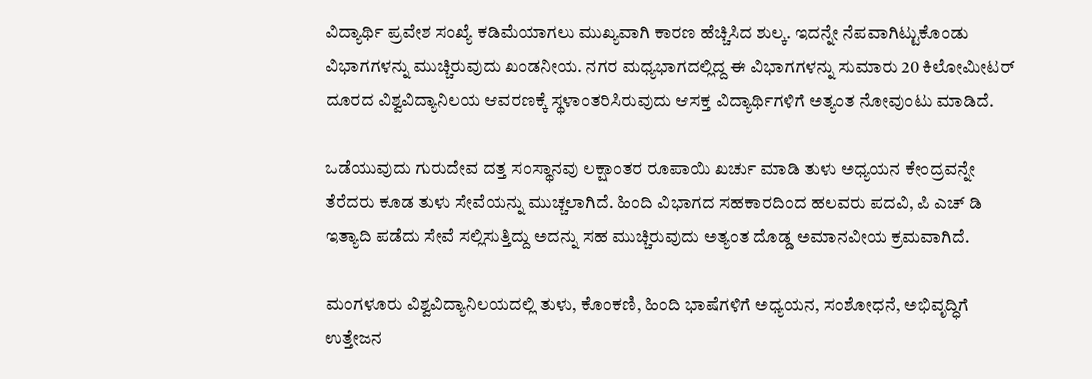ವಿದ್ಯಾರ್ಥಿ ಪ್ರವೇಶ ಸಂಖ್ಯೆ ಕಡಿಮೆಯಾಗಲು ಮುಖ್ಯವಾಗಿ ಕಾರಣ ಹೆಚ್ಚಿಸಿದ ಶುಲ್ಕ. ಇದನ್ನೇ ನೆಪವಾಗಿಟ್ಟುಕೊಂಡು ವಿಭಾಗಗಳನ್ನು ಮುಚ್ಚಿರುವುದು ಖಂಡನೀಯ. ನಗರ ಮಧ್ಯಭಾಗದಲ್ಲಿದ್ದ ಈ ವಿಭಾಗಗಳನ್ನು ಸುಮಾರು 20 ಕಿಲೋಮೀಟರ್ ದೂರದ ವಿಶ್ವವಿದ್ಯಾನಿಲಯ ಆವರಣಕ್ಕೆ ಸ್ಥಳಾಂತರಿಸಿರುವುದು ಆಸಕ್ತ ವಿದ್ಯಾರ್ಥಿಗಳಿಗೆ ಅತ್ಯಂತ ನೋವುಂಟು ಮಾಡಿದೆ.

ಒಡೆಯುವುದು ಗುರುದೇವ ದತ್ತ ಸಂಸ್ಥಾನವು ಲಕ್ಷಾಂತರ ರೂಪಾಯಿ ಖರ್ಚು ಮಾಡಿ ತುಳು ಅಧ್ಯಯನ ಕೇಂದ್ರವನ್ನೇ ತೆರೆದರು ಕೂಡ ತುಳು ಸೇವೆಯನ್ನು ಮುಚ್ಚಲಾಗಿದೆ. ಹಿಂದಿ ವಿಭಾಗದ ಸಹಕಾರದಿಂದ ಹಲವರು ಪದವಿ, ಪಿ ಎಚ್ ಡಿ ಇತ್ಯಾದಿ ಪಡೆದು ಸೇವೆ ಸಲ್ಲಿಸುತ್ತಿದ್ದು ಅದನ್ನು ಸಹ ಮುಚ್ಚಿರುವುದು ಅತ್ಯಂತ ದೊಡ್ಡ ಅಮಾನವೀಯ ಕ್ರಮವಾಗಿದೆ.

ಮಂಗಳೂರು ವಿಶ್ವವಿದ್ಯಾನಿಲಯದಲ್ಲಿ ತುಳು, ಕೊಂಕಣಿ, ಹಿಂದಿ ಭಾಷೆಗಳಿಗೆ ಅಧ್ಯಯನ, ಸಂಶೋಧನೆ, ಅಭಿವೃದ್ಧಿಗೆ ಉತ್ತೇಜನ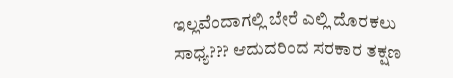ಇಲ್ಲವೆಂದಾಗಲ್ಲಿ ಬೇರೆ ಎಲ್ಲಿ ದೊರಕಲು ಸಾಧ್ಯ??? ಆದುದರಿಂದ ಸರಕಾರ ತಕ್ಷಣ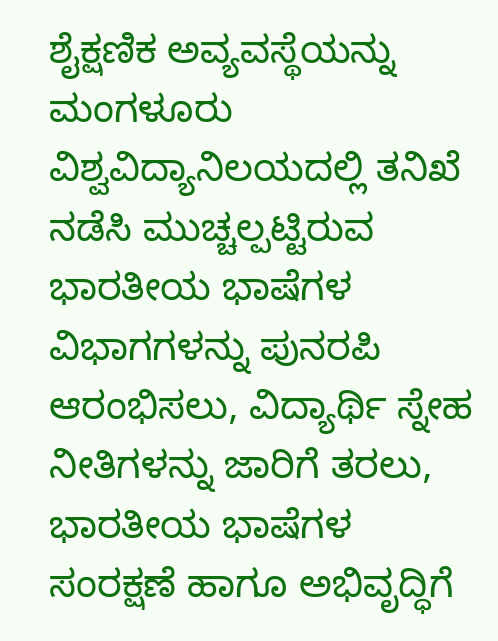ಶೈಕ್ಷಣಿಕ ಅವ್ಯವಸ್ಥೆಯನ್ನು ಮಂಗಳೂರು ವಿಶ್ವವಿದ್ಯಾನಿಲಯದಲ್ಲಿ ತನಿಖೆ ನಡೆಸಿ ಮುಚ್ಚಲ್ಪಟ್ಟಿರುವ ಭಾರತೀಯ ಭಾಷೆಗಳ ವಿಭಾಗಗಳನ್ನು ಪುನರಪಿ ಆರಂಭಿಸಲು, ವಿದ್ಯಾರ್ಥಿ ಸ್ನೇಹ ನೀತಿಗಳನ್ನು ಜಾರಿಗೆ ತರಲು, ಭಾರತೀಯ ಭಾಷೆಗಳ ಸಂರಕ್ಷಣೆ ಹಾಗೂ ಅಭಿವೃದ್ಧಿಗೆ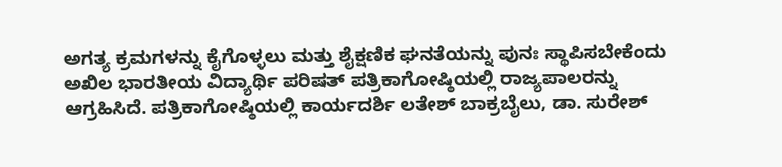ಅಗತ್ಯ ಕ್ರಮಗಳನ್ನು ಕೈಗೊಳ್ಳಲು ಮತ್ತು ಶೈಕ್ಷಣಿಕ ಘನತೆಯನ್ನು ಪುನಃ ಸ್ಥಾಪಿಸಬೇಕೆಂದು ಅಖಿಲ ಭಾರತೀಯ ವಿದ್ಯಾರ್ಥಿ ಪರಿಷತ್ ಪತ್ರಿಕಾಗೋಷ್ಠಿಯಲ್ಲಿ ರಾಜ್ಯಪಾಲರನ್ನು ಆಗ್ರಹಿಸಿದೆ. ಪತ್ರಿಕಾಗೋಷ್ಠಿಯಲ್ಲಿ ಕಾರ್ಯದರ್ಶಿ ಲತೇಶ್ ಬಾಕ್ರಬೈಲು, ಡಾ. ಸುರೇಶ್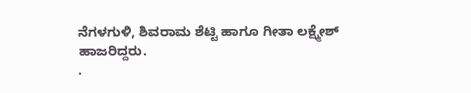ನೆಗಳಗುಳಿ, ಶಿವರಾಮ ಶೆಟ್ಟಿ ಹಾಗೂ ಗೀತಾ ಲಕ್ಷ್ಮೇಶ್ ಹಾಜರಿದ್ದರು.
.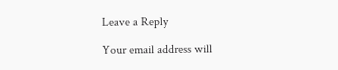Leave a Reply

Your email address will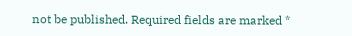not be published. Required fields are marked *